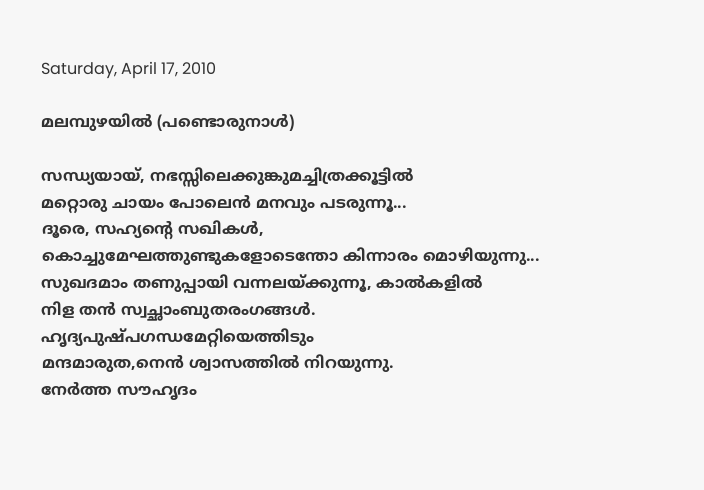Saturday, April 17, 2010

മലമ്പുഴയില്‍ (പണ്ടൊരുനാള്‍)

സന്ധ്യയായ്, നഭസ്സിലെക്കുങ്കുമച്ചിത്രക്കൂട്ടില്‍
മറ്റൊരു ചായം പോലെന്‍ മനവും പടരുന്നൂ...
ദൂരെ, സഹ്യന്റെ സഖികള്‍,
കൊച്ചുമേഘത്തുണ്ടുകളോടെന്തോ കിന്നാരം മൊഴിയുന്നു...
സുഖദമാം തണുപ്പായി വന്നലയ്ക്കുന്നൂ, കാല്‍കളില്‍
നിള തന്‍ സ്വച്ഛാംബുതരംഗങ്ങള്‍.
ഹൃദ്യപുഷ്പഗന്ധമേറ്റിയെത്തിടും
മന്ദമാരുത,നെന്‍ ശ്വാസത്തില്‍ നിറയുന്നു.
നേര്‍ത്ത സൗഹൃദം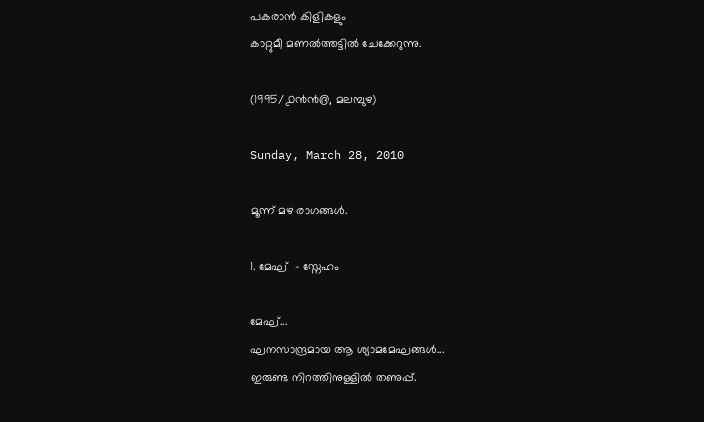പകരാന്‍ കിളികളും
കാറ്റുമീ മണല്‍ത്തട്ടില്‍ ചേക്കേറുന്നു.

(1995/൧൯൯൫, മലമ്പുഴ)

Sunday, March 28, 2010

മൂന്ന് മഴ രാഗങ്ങള്‍.

1. മേഘ്  - സ്നേഹം

മേഘ്...
ഘനസാന്ദ്രമായ ആ ശ്യാമമേഘങ്ങള്‍...
ഇരുണ്ട നിറത്തിനുള്ളില്‍ തണുപ്പ്.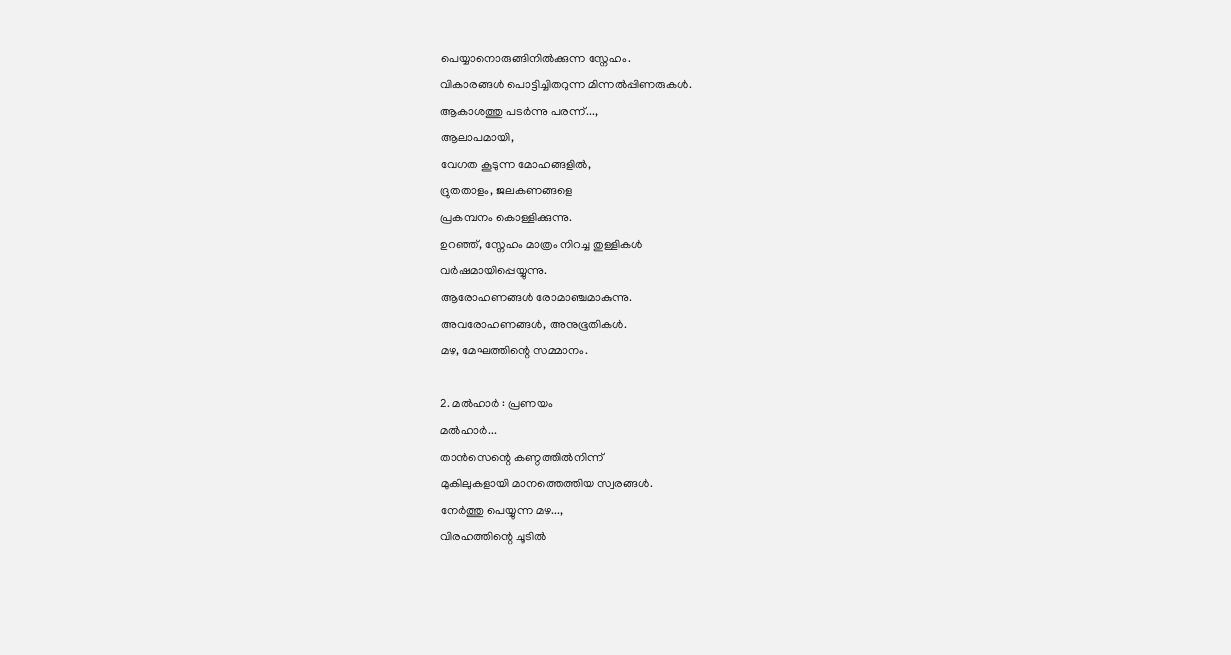പെയ്യാനൊരുങ്ങിനില്‍ക്കുന്ന സ്നേഹം.
വികാരങ്ങള്‍ പൊട്ടിച്ചിതറുന്ന മിന്നല്‍പ്പിണരുകള്‍.
ആകാശത്തു പടര്‍ന്നു പരന്ന്...,
ആലാപമായി,
വേഗത കൂടുന്ന മോഹങ്ങളില്‍,
ദ്രുതതാളം, ജലകണങ്ങളെ
പ്രകമ്പനം കൊള്ളിക്കുന്നു.
ഉറഞ്ഞ്, സ്നേഹം മാത്രം നിറച്ച തുള്ളികള്‍
വര്‍ഷമായിപ്പെയ്യുന്നു.
ആരോഹണങ്ങള്‍ രോമാഞ്ചമാകുന്നു.
അവരോഹണങ്ങള്‍, അനുഭൂതികള്‍.
മഴ, മേഘത്തിന്റെ സമ്മാനം.

2. മല്‍ഹാര്‍ : പ്രണയം
മല്‍ഹാര്‍...
താന്‍സെന്റെ കണ്ഠത്തില്‍നിന്ന്
മുകിലുകളായി മാനത്തെത്തിയ സ്വരങ്ങള്‍.
നേര്‍ത്തു പെയ്യുന്ന മഴ...,
വിരഹത്തിന്റെ ചൂടില്‍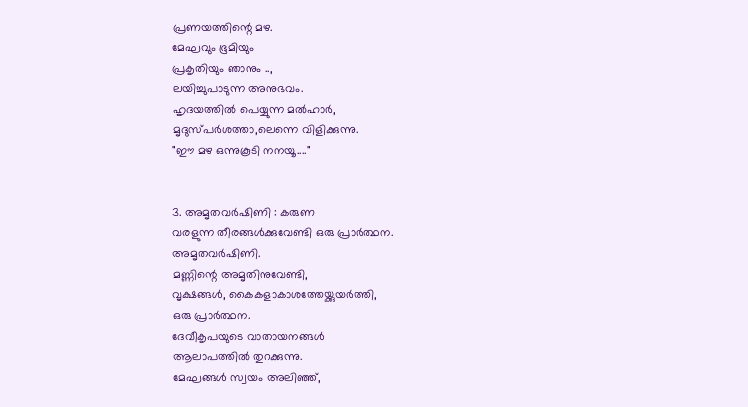പ്രണയത്തിന്റെ മഴ.
മേഘവും ഭൂമിയും
പ്രകൃതിയും ഞാനും ..,
ലയിച്ചുപാടുന്ന അനുഭവം.
ഹൃദയത്തില്‍ പെയ്യുന്ന മല്‍ഹാര്‍,
മൃദുസ്പര്‍ശത്താ,ലെന്നെ വിളിക്കുന്നു.
"ഈ മഴ ഒന്നുകൂടി നനയൂ...."


3. അമൃതവര്‍ഷിണി : കരുണ
വരളുന്ന തീരങ്ങള്‍ക്കുവേണ്ടി ഒരു പ്രാര്‍ത്ഥന.
അമൃതവര്‍ഷിണി.
മണ്ണിന്റെ അമൃതിനുവേണ്ടി,
വൃക്ഷങ്ങള്‍, കൈകളാകാശത്തേയ്ക്കുയര്‍ത്തി,
ഒരു പ്രാര്‍ത്ഥന.
ദേവീകൃപയുടെ വാതായനങ്ങള്‍
ആലാപത്തില്‍ തുറക്കുന്നു.
മേഘങ്ങള്‍ സ്വയം അലിഞ്ഞ്,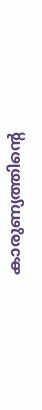കാരുണ്യത്തിന്റെ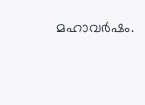മഹാവര്‍ഷം.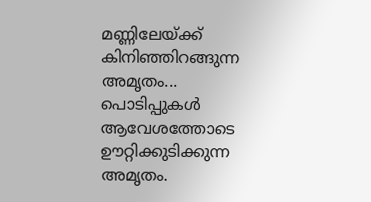മണ്ണിലേയ്ക്ക് കിനിഞ്ഞിറങ്ങുന്ന അമൃതം...
പൊടിപ്പുകള്‍ ആവേശത്തോടെ
ഊറ്റിക്കുടിക്കുന്ന അമൃതം.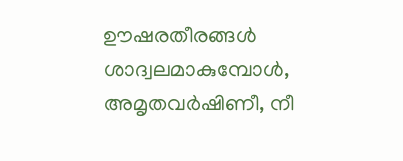ഊഷരതീരങ്ങള്‍ ശാദ്വലമാകുമ്പോള്‍,
അമൃതവര്‍ഷിണീ, നീ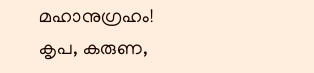മഹാനുഗ്രഹം!
കൃപ, കരുണ,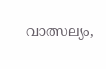വാത്സല്യം,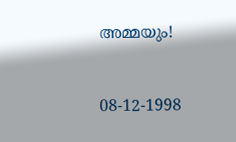അമ്മയും!


08-12-1998